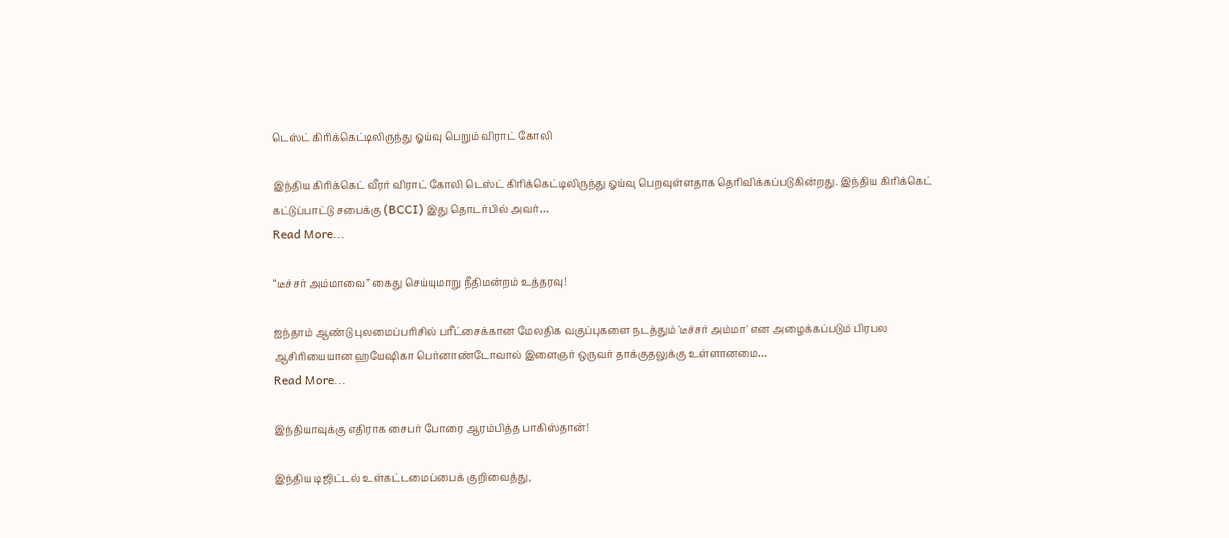டெஸ்ட் கிரிக்கெட்டிலிருந்து ஓய்வு பெறும் விராட் கோலி

இந்திய கிரிக்கெட் வீரர் விராட் கோலி டெஸ்ட் கிரிக்கெட்டிலிருந்து ஓய்வு பெறவுள்ளதாக தெரிவிக்கப்படுகின்றது. இந்திய கிரிக்கெட் கட்டுப்பாட்டு சபைக்கு (BCCI) இது தொடர்பில் அவர்…
Read More...

“டீச்சர் அம்மாவை” கைது செய்யுமாறு நீதிமன்றம் உத்தரவு!

ஐந்தாம் ஆண்டு புலமைப்பரிசில் பரீட்சைக்கான மேலதிக வகுப்புகளை நடத்தும் 'டீச்சர் அம்மா' என அழைக்கப்படும் பிரபல ஆசிரியையான ஹயேஷிகா பெர்னாண்டோவால் இளைஞர் ஒருவர் தாக்குதலுக்கு உள்ளானமை…
Read More...

இந்தியாவுக்கு எதிராக சைபர் போரை ஆரம்பித்த பாகிஸ்தான்!

இந்திய டிஜிட்டல் உள்கட்டமைப்பைக் குறிவைத்து,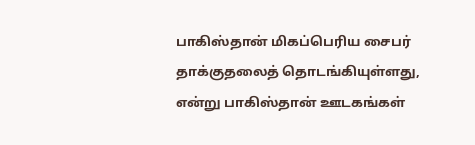பாகிஸ்தான் மிகப்பெரிய சைபர் தாக்குதலைத் தொடங்கியுள்ளது, என்று பாகிஸ்தான் ஊடகங்கள்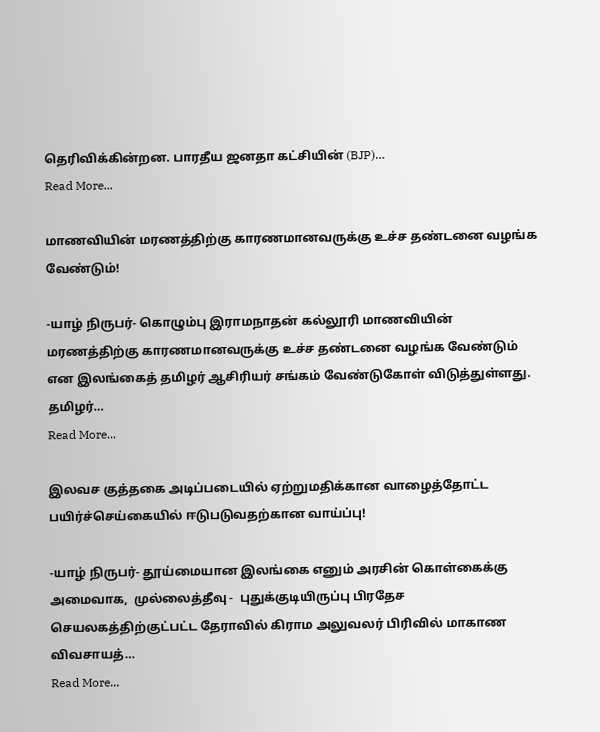தெரிவிக்கின்றன. பாரதீய ஜனதா கட்சியின் (BJP)…
Read More...

மாணவியின் மரணத்திற்கு காரணமானவருக்கு உச்ச தண்டனை வழங்க வேண்டும்!

-யாழ் நிருபர்- கொழும்பு இராமநாதன் கல்லூரி மாணவியின் மரணத்திற்கு காரணமானவருக்கு உச்ச தண்டனை வழங்க வேண்டும் என இலங்கைத் தமிழர் ஆசிரியர் சங்கம் வேண்டுகோள் விடுத்துள்ளது. தமிழர்…
Read More...

இலவச குத்தகை அடிப்படையில் ஏற்றுமதிக்கான வாழைத்தோட்ட பயிர்ச்செய்கையில் ஈடுபடுவதற்கான வாய்ப்பு!

-யாழ் நிருபர்- தூய்மையான இலங்கை எனும் அரசின் கொள்கைக்கு அமைவாக,  முல்லைத்தீவு -  புதுக்குடியிருப்பு பிரதேச செயலகத்திற்குட்பட்ட தேராவில் கிராம அலுவலர் பிரிவில் மாகாண விவசாயத்…
Read More...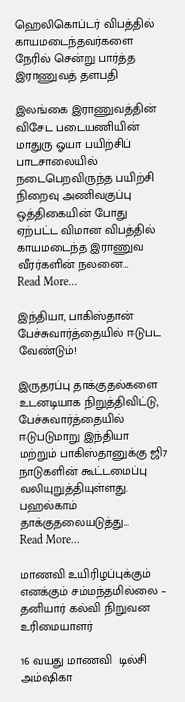ஹெலிகொப்டர் விபத்தில் காயமடைந்தவர்களை நேரில் சென்று பார்த்த இராணுவத் தளபதி

இலங்கை இராணுவத்தின் விசேட படையணியின் மாதுரு ஓயா பயிற்சிப் பாடசாலையில் நடைபெறவிருந்த பயிற்சி நிறைவு அணிவகுப்பு ஒத்திகையின் போது ஏற்பட்ட விமான விபத்தில் காயமடைந்த இராணுவ வீரர்களின் நலனை…
Read More...

இந்தியா, பாகிஸ்தான் பேச்சுவார்த்தையில் ஈடுபட வேண்டும்!

இருதரப்பு தாக்குதல்களை உடனடியாக நிறுத்திவிட்டு, பேச்சுவார்த்தையில் ஈடுபடுமாறு இந்தியா மற்றும் பாகிஸ்தானுக்கு ஜி7 நாடுகளின் கூட்டமைப்பு வலியுறுத்தியுள்ளது. பஹல்காம் தாக்குதலையடுத்து…
Read More...

மாணவி உயிரிழப்புக்கும் எனக்கும் சம்மந்தமில்லை – தனியார் கல்வி நிறுவன உரிமையாளர்

16 வயது மாணவி  டில்சி அம்ஷிகா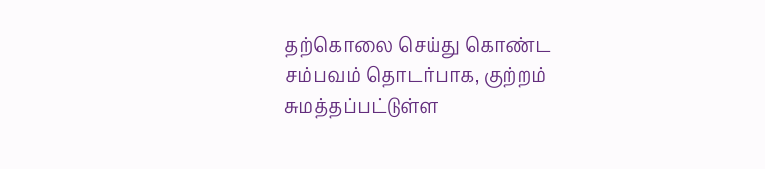தற்கொலை செய்து கொண்ட சம்பவம் தொடர்பாக, குற்றம் சுமத்தப்பட்டுள்ள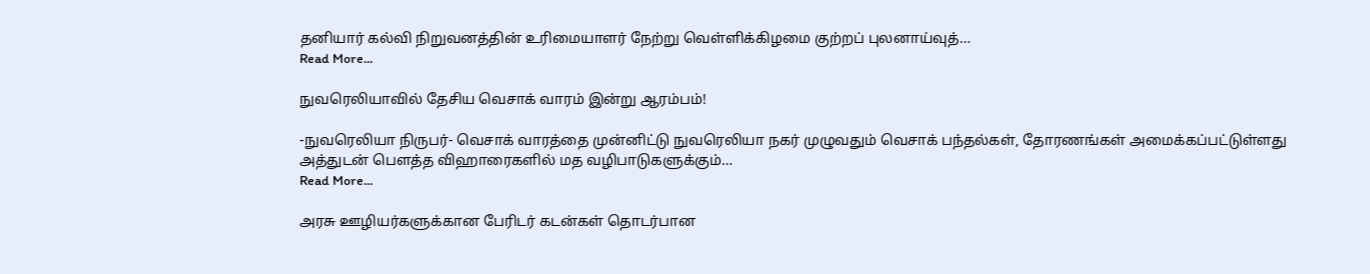தனியார் கல்வி நிறுவனத்தின் உரிமையாளர் நேற்று வெள்ளிக்கிழமை குற்றப் புலனாய்வுத்…
Read More...

நுவரெலியாவில் தேசிய வெசாக் வாரம் இன்று ஆரம்பம்!

-நுவரெலியா நிருபர்- வெசாக் வாரத்தை முன்னிட்டு நுவரெலியா நகர் முழுவதும் வெசாக் பந்தல்கள், தோரணங்கள் அமைக்கப்பட்டுள்ளது அத்துடன் பெளத்த விஹாரைகளில் மத வழிபாடுகளுக்கும்…
Read More...

அரசு ஊழியர்களுக்கான பேரிடர் கடன்கள் தொடர்பான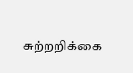சுற்றறிக்கை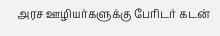அரச ஊழியர்களுக்கு பேரிடர் கடன்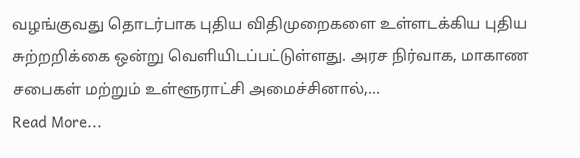வழங்குவது தொடர்பாக புதிய விதிமுறைகளை உள்ளடக்கிய புதிய சுற்றறிக்கை ஒன்று வெளியிடப்பட்டுள்ளது. அரச நிர்வாக, மாகாண சபைகள் மற்றும் உள்ளூராட்சி அமைச்சினால்,…
Read More...